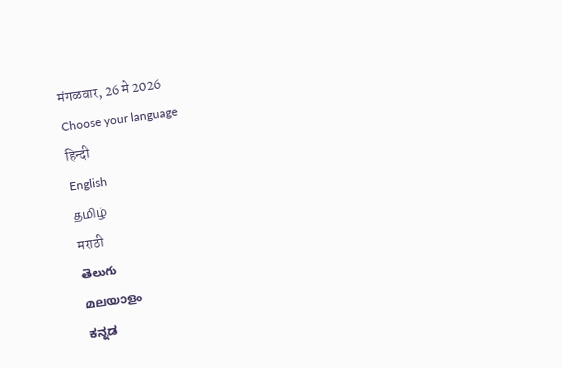मंगळवार, 26 मे 2026
Choose your language
हिन्दी
English
தமிழ்
मराठी
తెలుగు
മലയാളം
ಕನ್ನಡ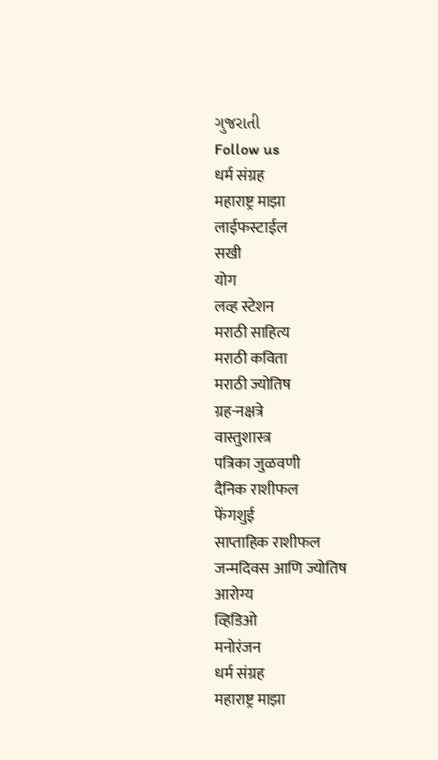ગુજરાતી
Follow us
धर्म संग्रह
महाराष्ट्र माझा
लाईफस्टाईल
सखी
योग
लव्ह स्टेशन
मराठी साहित्य
मराठी कविता
मराठी ज्योतिष
ग्रह-नक्षत्रे
वास्तुशास्त्र
पत्रिका जुळवणी
दैनिक राशीफल
फेंगशुई
साप्ताहिक राशीफल
जन्मदिवस आणि ज्योतिष
आरोग्य
व्हिडिओ
मनोरंजन
धर्म संग्रह
महाराष्ट्र माझा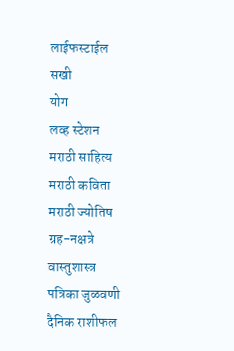लाईफस्टाईल
सखी
योग
लव्ह स्टेशन
मराठी साहित्य
मराठी कविता
मराठी ज्योतिष
ग्रह-नक्षत्रे
वास्तुशास्त्र
पत्रिका जुळवणी
दैनिक राशीफल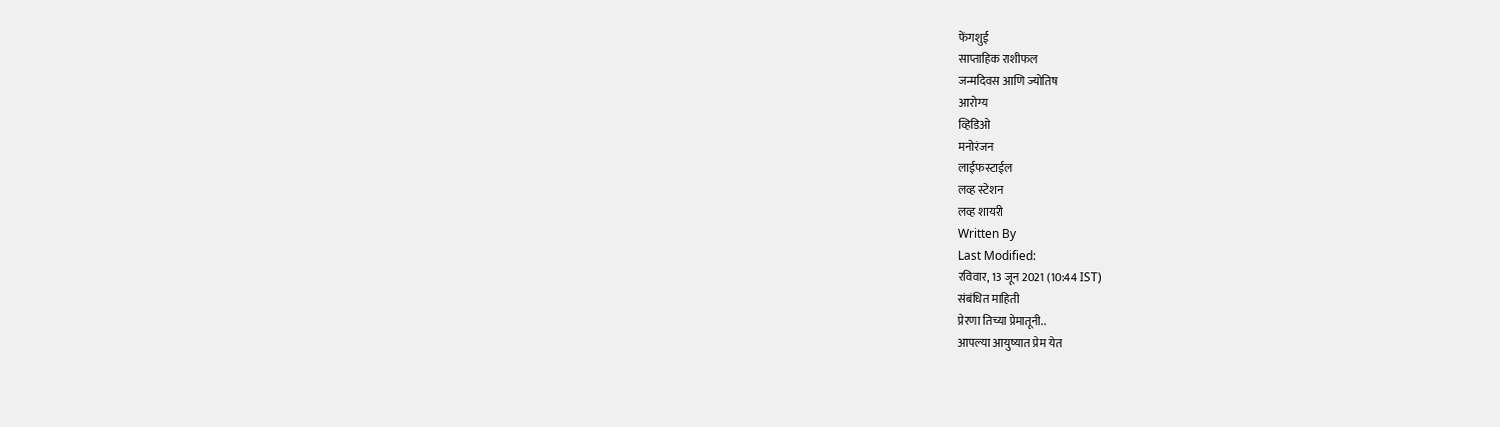फेंगशुई
साप्ताहिक राशीफल
जन्मदिवस आणि ज्योतिष
आरोग्य
व्हिडिओ
मनोरंजन
लाईफस्टाईल
लव्ह स्टेशन
लव्ह शायरी
Written By
Last Modified:
रविवार, 13 जून 2021 (10:44 IST)
संबंधित माहिती
प्रेरणा तिच्या प्रेमातूनी..
आपल्या आयुष्यात प्रेम येत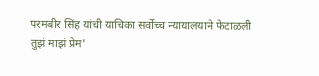परमबीर सिंह यांची याचिका सर्वोच्च न्यायालयाने फेटाळली
तुझं माझं प्रेम'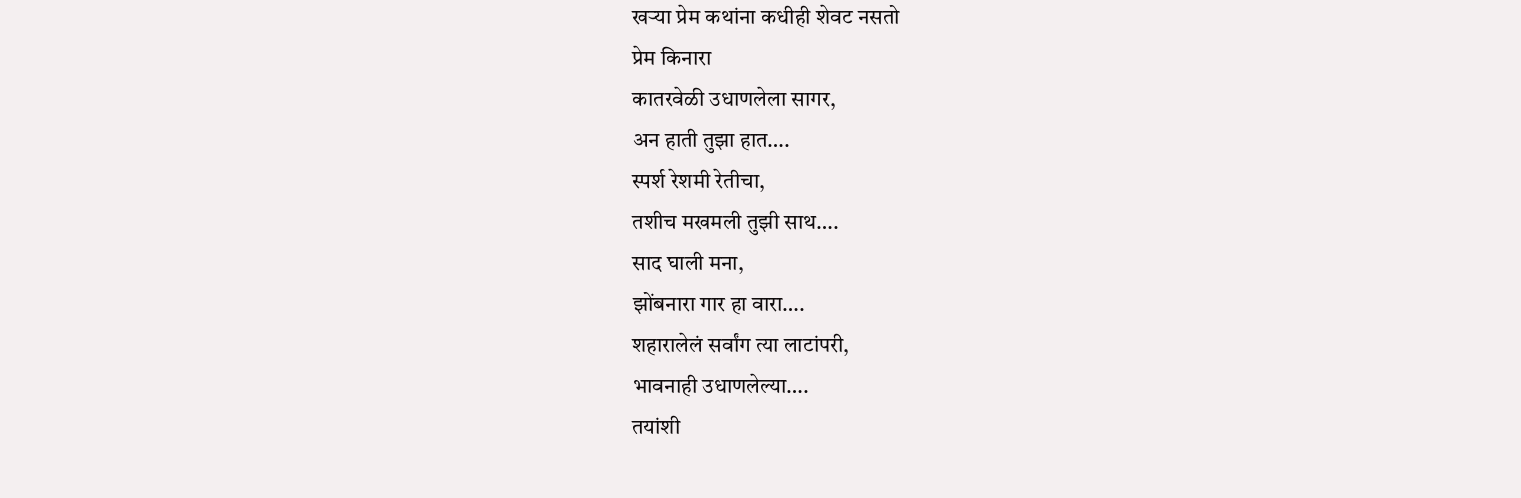खऱ्या प्रेम कथांना कधीही शेवट नसतो
प्रेम किनारा
कातरवेळी उधाणलेला सागर,
अन हाती तुझा हात….
स्पर्श रेशमी रेतीचा,
तशीच मखमली तुझी साथ….
साद घाली मना,
झोंबनारा गार हा वारा….
शहारालेलं सर्वांग त्या लाटांपरी,
भावनाही उधाणलेल्या….
तयांशी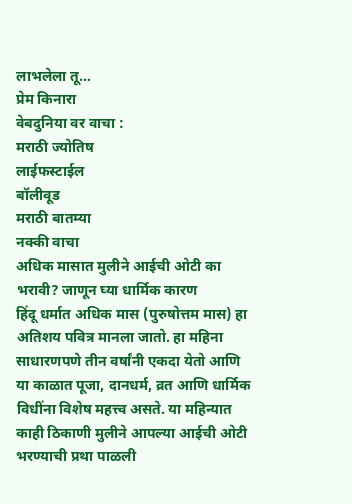लाभलेला तू…
प्रेम किनारा
वेबदुनिया वर वाचा :
मराठी ज्योतिष
लाईफस्टाईल
बॉलीवूड
मराठी बातम्या
नक्की वाचा
अधिक मासात मुलीने आईची ओटी का भरावी? जाणून घ्या धार्मिक कारण
हिंदू धर्मात अधिक मास (पुरुषोत्तम मास) हा अतिशय पवित्र मानला जातो. हा महिना साधारणपणे तीन वर्षांनी एकदा येतो आणि या काळात पूजा, दानधर्म, व्रत आणि धार्मिक विधींना विशेष महत्त्व असते. या महिन्यात काही ठिकाणी मुलीने आपल्या आईची ओटी भरण्याची प्रथा पाळली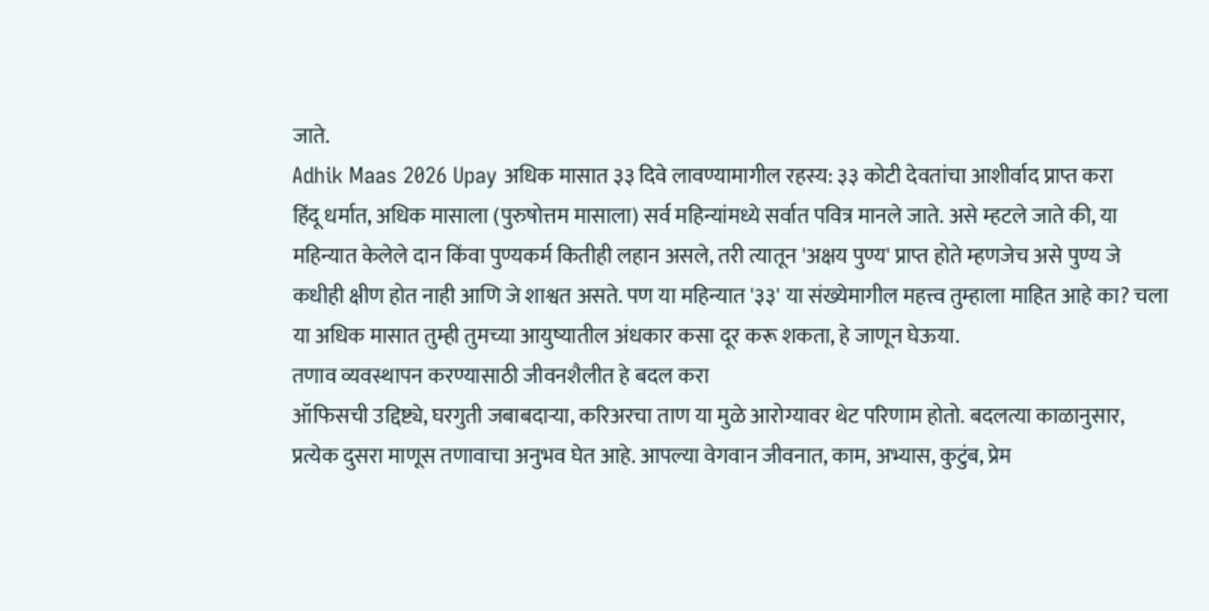जाते.
Adhik Maas 2026 Upay अधिक मासात ३३ दिवे लावण्यामागील रहस्य: ३३ कोटी देवतांचा आशीर्वाद प्राप्त करा
हिंदू धर्मात, अधिक मासाला (पुरुषोत्तम मासाला) सर्व महिन्यांमध्ये सर्वात पवित्र मानले जाते. असे म्हटले जाते की, या महिन्यात केलेले दान किंवा पुण्यकर्म कितीही लहान असले, तरी त्यातून 'अक्षय पुण्य' प्राप्त होते म्हणजेच असे पुण्य जे कधीही क्षीण होत नाही आणि जे शाश्वत असते. पण या महिन्यात '३३' या संख्येमागील महत्त्व तुम्हाला माहित आहे का? चला या अधिक मासात तुम्ही तुमच्या आयुष्यातील अंधकार कसा दूर करू शकता, हे जाणून घेऊया.
तणाव व्यवस्थापन करण्यासाठी जीवनशैलीत हे बदल करा
ऑफिसची उद्दिष्ट्ये, घरगुती जबाबदाऱ्या, करिअरचा ताण या मुळे आरोग्यावर थेट परिणाम होतो. बदलत्या काळानुसार, प्रत्येक दुसरा माणूस तणावाचा अनुभव घेत आहे. आपल्या वेगवान जीवनात, काम, अभ्यास, कुटुंब, प्रेम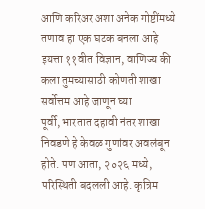आणि करिअर अशा अनेक गोष्टींमध्ये तणाव हा एक घटक बनला आहे
इयत्ता ११वीत विज्ञान, वाणिज्य की कला तुमच्यासाठी कोणती शाखा सर्वोत्तम आहे जाणून घ्या
पूर्वी, भारतात दहावी नंतर शाखा निवडणे हे केवळ गुणांवर अवलंबून होते. पण आता, २०२६ मध्ये, परिस्थिती बदलली आहे. कृत्रिम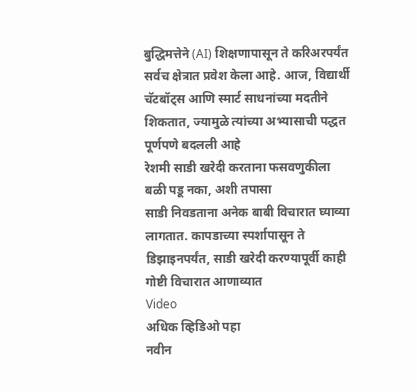बुद्धिमत्तेने (AI) शिक्षणापासून ते करिअरपर्यंत सर्वच क्षेत्रात प्रवेश केला आहे. आज, विद्यार्थी चॅटबॉट्स आणि स्मार्ट साधनांच्या मदतीने शिकतात, ज्यामुळे त्यांच्या अभ्यासाची पद्धत पूर्णपणे बदलली आहे
रेशमी साडी खरेदी करताना फसवणुकीला बळी पडू नका, अशी तपासा
साडी निवडताना अनेक बाबी विचारात घ्याव्या लागतात. कापडाच्या स्पर्शापासून ते डिझाइनपर्यंत, साडी खरेदी करण्यापूर्वी काही गोष्टी विचारात आणाव्यात
Video
अधिक व्हिडिओ पहा
नवीन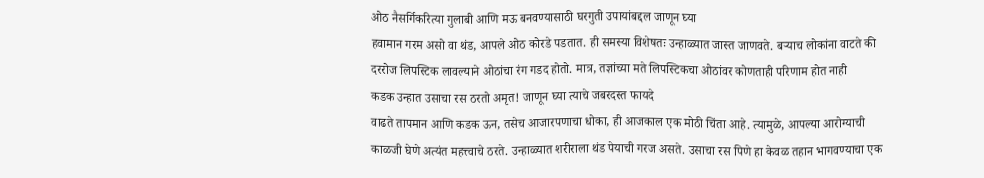ओठ नैसर्गिकरित्या गुलाबी आणि मऊ बनवण्यासाठी घरगुती उपायांबद्दल जाणून घ्या
हवामान गरम असो वा थंड, आपले ओठ कोरडे पडतात. ही समस्या विशेषतः उन्हाळ्यात जास्त जाणवते. बऱ्याच लोकांना वाटते की दररोज लिपस्टिक लावल्याने ओठांचा रंग गडद होतो. मात्र, तज्ञांच्या मते लिपस्टिकचा ओठांवर कोणताही परिणाम होत नाही
कडक उन्हात उसाचा रस ठरतो अमृत! जाणून घ्या त्याचे जबरदस्त फायदे
वाढते तापमान आणि कडक ऊन, तसेच आजारपणाचा धोका, ही आजकाल एक मोठी चिंता आहे. त्यामुळे, आपल्या आरोग्याची काळजी घेणे अत्यंत महत्त्वाचे ठरते. उन्हाळ्यात शरीराला थंड पेयाची गरज असते. उसाचा रस पिणे हा केवळ तहान भागवण्याचा एक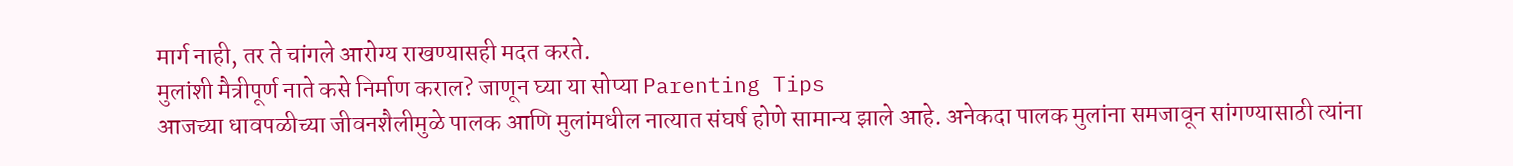मार्ग नाही, तर ते चांगले आरोग्य राखण्यासही मदत करते.
मुलांशी मैत्रीपूर्ण नाते कसे निर्माण कराल? जाणून घ्या या सोप्या Parenting Tips
आजच्या धावपळीच्या जीवनशैलीमुळे पालक आणि मुलांमधील नात्यात संघर्ष होणे सामान्य झाले आहे. अनेकदा पालक मुलांना समजावून सांगण्यासाठी त्यांना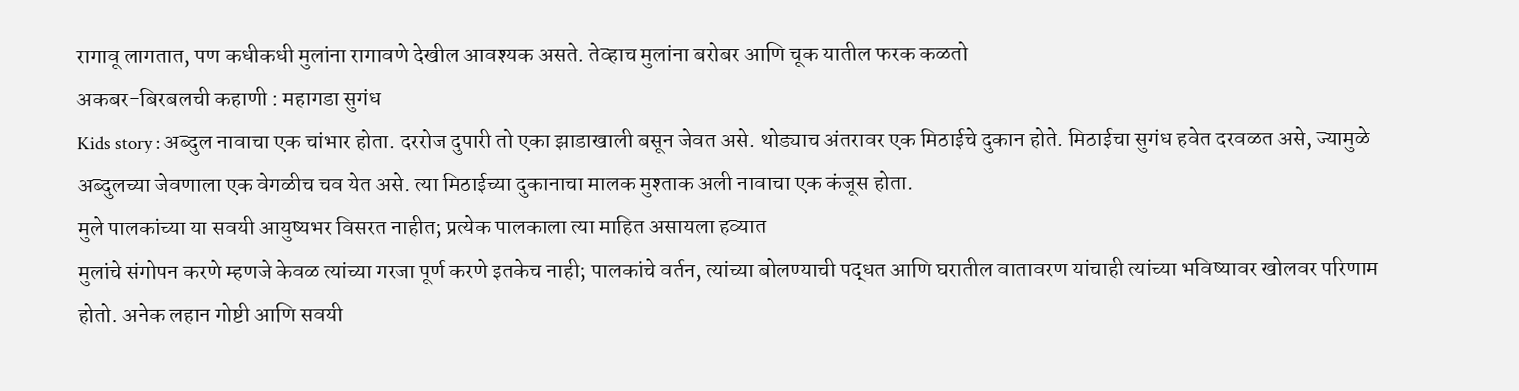रागावू लागतात, पण कधीकधी मुलांना रागावणे देखील आवश्यक असते. तेव्हाच मुलांना बरोबर आणि चूक यातील फरक कळतो
अकबर-बिरबलची कहाणी : महागडा सुगंध
Kids story : अब्दुल नावाचा एक चांभार होता. दररोज दुपारी तो एका झाडाखाली बसून जेवत असे. थोड्याच अंतरावर एक मिठाईचे दुकान होते. मिठाईचा सुगंध हवेत दरवळत असे, ज्यामुळे अब्दुलच्या जेवणाला एक वेगळीच चव येत असे. त्या मिठाईच्या दुकानाचा मालक मुश्ताक अली नावाचा एक कंजूस होता.
मुले पालकांच्या या सवयी आयुष्यभर विसरत नाहीत; प्रत्येक पालकाला त्या माहित असायला हव्यात
मुलांचे संगोपन करणे म्हणजे केवळ त्यांच्या गरजा पूर्ण करणे इतकेच नाही; पालकांचे वर्तन, त्यांच्या बोलण्याची पद्धत आणि घरातील वातावरण यांचाही त्यांच्या भविष्यावर खोलवर परिणाम होतो. अनेक लहान गोष्टी आणि सवयी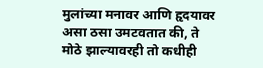मुलांच्या मनावर आणि हृदयावर असा ठसा उमटवतात की, ते मोठे झाल्यावरही तो कधीही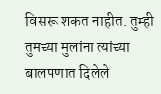विसरू शकत नाहीत. तुम्ही तुमच्या मुलांना त्यांच्या बालपणात दिलेले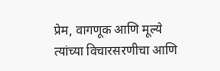प्रेम, वागणूक आणि मूल्ये त्यांच्या विचारसरणीचा आणि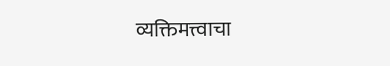व्यक्तिमत्त्वाचा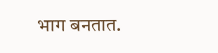भाग बनतात.